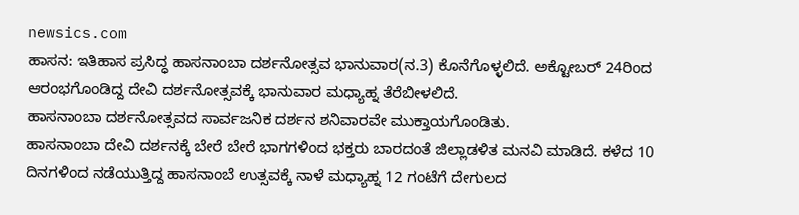newsics.com
ಹಾಸನ: ಇತಿಹಾಸ ಪ್ರಸಿದ್ಧ ಹಾಸನಾಂಬಾ ದರ್ಶನೋತ್ಸವ ಭಾನುವಾರ(ನ.3) ಕೊನೆಗೊಳ್ಳಲಿದೆ. ಅಕ್ಟೋಬರ್ 24ರಿಂದ ಆರಂಭಗೊಂಡಿದ್ದ ದೇವಿ ದರ್ಶನೋತ್ಸವಕ್ಕೆ ಭಾನುವಾರ ಮಧ್ಯಾಹ್ನ ತೆರೆಬೀಳಲಿದೆ.
ಹಾಸನಾಂಬಾ ದರ್ಶನೋತ್ಸವದ ಸಾರ್ವಜನಿಕ ದರ್ಶನ ಶನಿವಾರವೇ ಮುಕ್ತಾಯಗೊಂಡಿತು.
ಹಾಸನಾಂಬಾ ದೇವಿ ದರ್ಶನಕ್ಕೆ ಬೇರೆ ಬೇರೆ ಭಾಗಗಳಿಂದ ಭಕ್ತರು ಬಾರದಂತೆ ಜಿಲ್ಲಾಡಳಿತ ಮನವಿ ಮಾಡಿದೆ. ಕಳೆದ 10 ದಿನಗಳಿಂದ ನಡೆಯುತ್ತಿದ್ದ ಹಾಸನಾಂಬೆ ಉತ್ಸವಕ್ಕೆ ನಾಳೆ ಮಧ್ಯಾಹ್ನ 12 ಗಂಟೆಗೆ ದೇಗುಲದ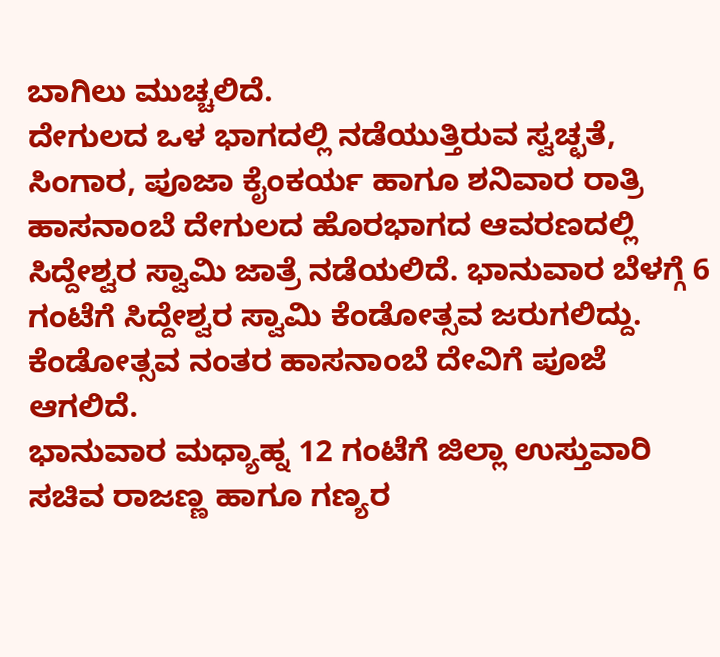ಬಾಗಿಲು ಮುಚ್ಚಲಿದೆ.
ದೇಗುಲದ ಒಳ ಭಾಗದಲ್ಲಿ ನಡೆಯುತ್ತಿರುವ ಸ್ವಚ್ಛತೆ, ಸಿಂಗಾರ, ಪೂಜಾ ಕೈಂಕರ್ಯ ಹಾಗೂ ಶನಿವಾರ ರಾತ್ರಿ ಹಾಸನಾಂಬೆ ದೇಗುಲದ ಹೊರಭಾಗದ ಆವರಣದಲ್ಲಿ ಸಿದ್ದೇಶ್ವರ ಸ್ವಾಮಿ ಜಾತ್ರೆ ನಡೆಯಲಿದೆ. ಭಾನುವಾರ ಬೆಳಗ್ಗೆ 6 ಗಂಟೆಗೆ ಸಿದ್ದೇಶ್ವರ ಸ್ವಾಮಿ ಕೆಂಡೋತ್ಸವ ಜರುಗಲಿದ್ದು. ಕೆಂಡೋತ್ಸವ ನಂತರ ಹಾಸನಾಂಬೆ ದೇವಿಗೆ ಪೂಜೆ ಆಗಲಿದೆ.
ಭಾನುವಾರ ಮಧ್ಯಾಹ್ನ 12 ಗಂಟೆಗೆ ಜಿಲ್ಲಾ ಉಸ್ತುವಾರಿ ಸಚಿವ ರಾಜಣ್ಣ ಹಾಗೂ ಗಣ್ಯರ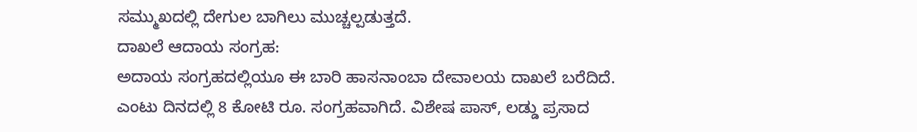ಸಮ್ಮುಖದಲ್ಲಿ ದೇಗುಲ ಬಾಗಿಲು ಮುಚ್ಚಲ್ಪಡುತ್ತದೆ.
ದಾಖಲೆ ಆದಾಯ ಸಂಗ್ರಹ:
ಅದಾಯ ಸಂಗ್ರಹದಲ್ಲಿಯೂ ಈ ಬಾರಿ ಹಾಸನಾಂಬಾ ದೇವಾಲಯ ದಾಖಲೆ ಬರೆದಿದೆ. ಎಂಟು ದಿನದಲ್ಲಿ 8 ಕೋಟಿ ರೂ. ಸಂಗ್ರಹವಾಗಿದೆ. ವಿಶೇಷ ಪಾಸ್, ಲಡ್ಡು ಪ್ರಸಾದ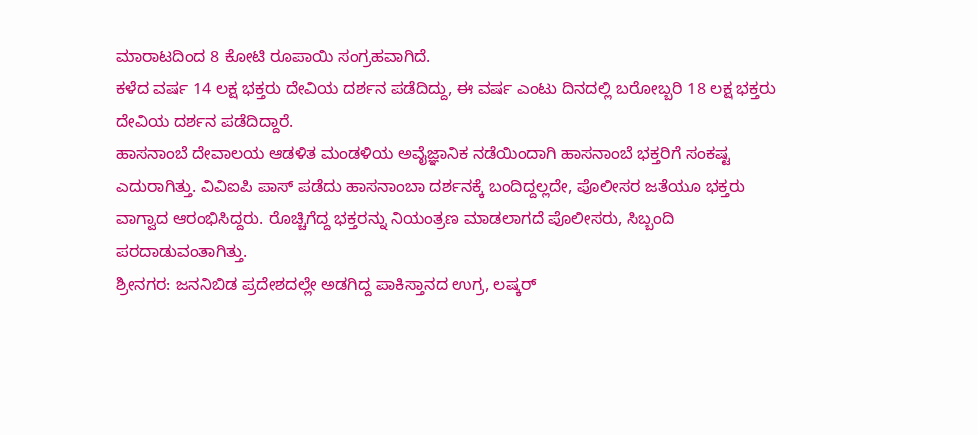ಮಾರಾಟದಿಂದ 8 ಕೋಟಿ ರೂಪಾಯಿ ಸಂಗ್ರಹವಾಗಿದೆ.
ಕಳೆದ ವರ್ಷ 14 ಲಕ್ಷ ಭಕ್ತರು ದೇವಿಯ ದರ್ಶನ ಪಡೆದಿದ್ದು, ಈ ವರ್ಷ ಎಂಟು ದಿನದಲ್ಲಿ ಬರೋಬ್ಬರಿ 18 ಲಕ್ಷ ಭಕ್ತರು ದೇವಿಯ ದರ್ಶನ ಪಡೆದಿದ್ದಾರೆ.
ಹಾಸನಾಂಬೆ ದೇವಾಲಯ ಆಡಳಿತ ಮಂಡಳಿಯ ಅವೈಜ್ಞಾನಿಕ ನಡೆಯಿಂದಾಗಿ ಹಾಸನಾಂಬೆ ಭಕ್ತರಿಗೆ ಸಂಕಷ್ಟ ಎದುರಾಗಿತ್ತು. ವಿವಿಐಪಿ ಪಾಸ್ ಪಡೆದು ಹಾಸನಾಂಬಾ ದರ್ಶನಕ್ಕೆ ಬಂದಿದ್ದಲ್ಲದೇ, ಪೊಲೀಸರ ಜತೆಯೂ ಭಕ್ತರು ವಾಗ್ವಾದ ಆರಂಭಿಸಿದ್ದರು. ರೊಚ್ಚಿಗೆದ್ದ ಭಕ್ತರನ್ನು ನಿಯಂತ್ರಣ ಮಾಡಲಾಗದೆ ಪೊಲೀಸರು, ಸಿಬ್ಬಂದಿ ಪರದಾಡುವಂತಾಗಿತ್ತು.
ಶ್ರೀನಗರ: ಜನನಿಬಿಡ ಪ್ರದೇಶದಲ್ಲೇ ಅಡಗಿದ್ದ ಪಾಕಿಸ್ತಾನದ ಉಗ್ರ, ಲಷ್ಕರ್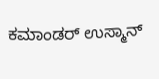ಕಮಾಂಡರ್ ಉಸ್ಮಾನ್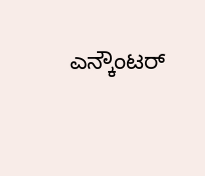ಎನ್ಕೌಂಟರ್